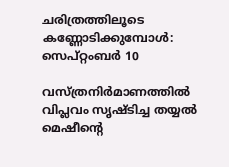ചരിത്രത്തിലൂടെ കണ്ണോടിക്കുമ്പോൾ: സെപ്റ്റംബർ 10

വസ്ത്രനിർമാണത്തിൽ വിപ്ലവം സൃഷ്ടിച്ച തയ്യൽ മെഷീന്റെ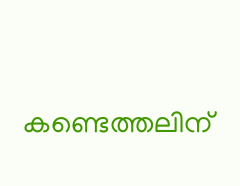കണ്ടെത്തലിന്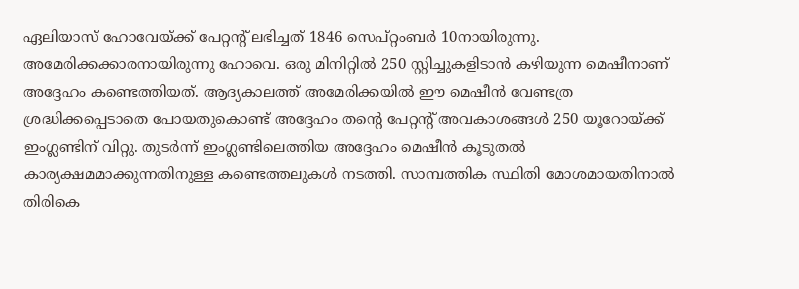ഏലിയാസ് ഹോവേയ്ക്ക് പേറ്റന്റ് ലഭിച്ചത് 1846 സെപ്റ്റംബർ 10നായിരുന്നു. അമേരിക്കക്കാരനായിരുന്നു ഹോവെ. ഒരു മിനിറ്റിൽ 250 സ്റ്റിച്ചുകളിടാൻ കഴിയുന്ന മെഷീനാണ് അദ്ദേഹം കണ്ടെത്തിയത്. ആദ്യകാലത്ത് അമേരിക്കയിൽ ഈ മെഷീൻ വേണ്ടത്ര ശ്രദ്ധിക്കപ്പെടാതെ പോയതുകൊണ്ട് അദ്ദേഹം തന്റെ പേറ്റന്റ് അവകാശങ്ങൾ 250 യൂറോയ്ക്ക് ഇംഗ്ലണ്ടിന് വിറ്റു. തുടർന്ന് ഇംഗ്ലണ്ടിലെത്തിയ അദ്ദേഹം മെഷീൻ കൂടുതൽ കാര്യക്ഷമമാക്കുന്നതിനുള്ള കണ്ടെത്തലുകൾ നടത്തി. സാമ്പത്തിക സ്ഥിതി മോശമായതിനാൽ തിരികെ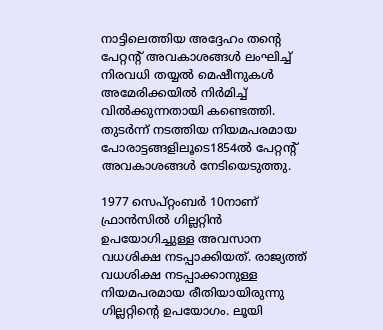നാട്ടിലെത്തിയ അദ്ദേഹം തന്റെ പേറ്റന്റ് അവകാശങ്ങൾ ലംഘിച്ച് നിരവധി തയ്യൽ മെഷീനുകൾ അമേരിക്കയിൽ നിർമിച്ച് വിൽക്കുന്നതായി കണ്ടെത്തി. തുടർന്ന് നടത്തിയ നിയമപരമായ പോരാട്ടങ്ങളിലൂടെ1854ൽ പേറ്റന്റ് അവകാശങ്ങൾ നേടിയെടുത്തു.

1977 സെപ്റ്റംബർ 10നാണ് ഫ്രാൻസിൽ ഗില്ലറ്റിൻ ഉപയോഗിച്ചുള്ള അവസാന വധശിക്ഷ നടപ്പാക്കിയത്. രാജ്യത്ത് വധശിക്ഷ നടപ്പാക്കാനുള്ള നിയമപരമായ രീതിയായിരുന്നു ഗില്ലറ്റിന്റെ ഉപയോഗം. ലൂയി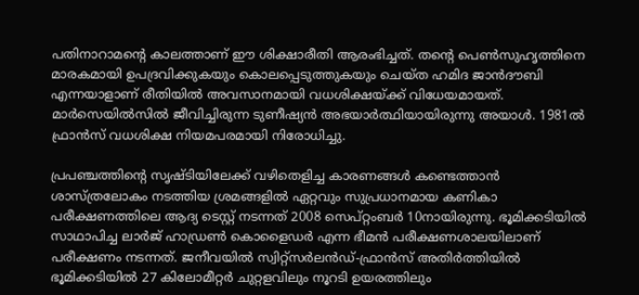പതിനാറാമന്റെ കാലത്താണ് ഈ ശിക്ഷാരീതി ആരംഭിച്ചത്. തന്റെ പെൺസുഹൃത്തിനെ മാരകമായി ഉപദ്രവിക്കുകയും കൊലപ്പെടുത്തുകയും ചെയ്ത ഹമിദ ജാൻദൗബി എന്നയാളാണ് രീതിയിൽ അവസാനമായി വധശിക്ഷയ്ക്ക് വിധേയമായത്. മാർസെയിൽസിൽ ജീവിച്ചിരുന്ന ടുണീഷ്യൻ അഭയാർത്ഥിയായിരുന്നു അയാൾ. 1981ൽ ഫ്രാൻസ് വധശിക്ഷ നിയമപരമായി നിരോധിച്ചു.

പ്രപഞ്ചത്തിന്റെ സൃഷ്ടിയിലേക്ക് വഴിതെളിച്ച കാരണങ്ങൾ കണ്ടെത്താൻ ശാസ്ത്രലോകം നടത്തിയ ശ്രമങ്ങളിൽ ഏറ്റവും സുപ്രധാനമായ കണികാ പരീക്ഷണത്തിലെ ആദ്യ ടെസ്റ്റ് നടന്നത് 2008 സെപ്റ്റംബർ 10നായിരുന്നു. ഭൂമിക്കടിയിൽ സാഥാപിച്ച ലാർജ് ഹാഡ്രൺ കൊളൈഡർ എന്ന ഭീമൻ പരീക്ഷണശാലയിലാണ് പരീക്ഷണം നടന്നത്. ജനീവയിൽ സ്വിറ്റ്സർലൻഡ്-ഫ്രാൻസ് അതിർത്തിയിൽ ഭൂമിക്കടിയിൽ 27 കിലോമീറ്റർ ചുറ്റളവിലും നൂറടി ഉയരത്തിലും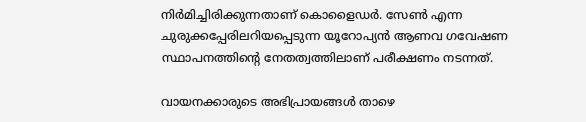നിർമിച്ചിരിക്കുന്നതാണ് കൊളൈഡർ. സേൺ എന്ന ചുരുക്കപ്പേരിലറിയപ്പെടുന്ന യൂറോപ്യൻ ആണവ ഗവേഷണ സ്ഥാപനത്തിന്റെ നേതത്വത്തിലാണ് പരീക്ഷണം നടന്നത്.

വായനക്കാരുടെ അഭിപ്രായങ്ങൾ താഴെ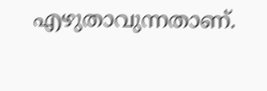എഴുതാവുന്നതാണ്.